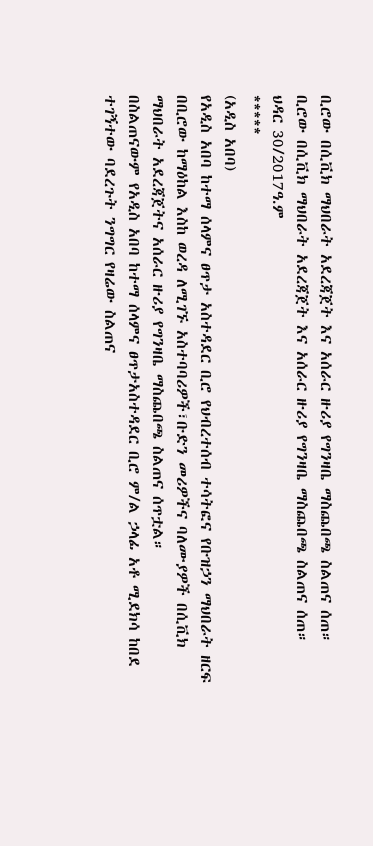ቢሮው በሲቪክ ማህበራት አደረጃጀት እና አሰራር ዙሪያ የግንዛቤ ማስጨበጫ ስልጠና ሰጠ።
ቢሮው በሲቪክ ማህበራት አደረጃጀት እና አሰራር ዙሪያ የግንዛቤ ማስጨበጫ ስልጠና ሰጠ።
ህዳር 30/2017ዓ.ም
*****
(አዲስ አበባ)
የአዲስ አበባ ከተማ ሰላምና ፀጥታ አስተዳደር ቢሮ የህብረተሰብ ተሳትፎና የቡዝኃን ማህበራት ዘርፍ በቢሮው ከማዕከል እስከ ወረዳ ለሚገኙ አስተባባሪዎች፣ቡድን መሪዎችና ባለሙያዎች በሲቪክ ማህበራት አደረጃጀትና አሰራር ዙሪያ የግንዛቤ ማስጨበጫ ስልጠና ሰጥቷል።
በስልጠናውም የአዲስ አበባ ከተማ ሰላምና ፀጥታአስተዳደር ቢሮ ም/ል ኃላፊ አቶ ሚደክሳ ከበደ ተገኝተው ባደረጉት ንግግር የዛሬው ስልጠና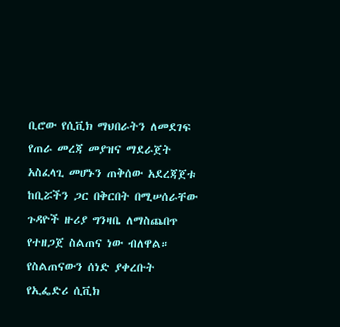ቢሮው የሲቪክ ማህበራትን ለመደገፍ የጠራ መረጃ መያዝና ማደራጀት አስፈላጊ መሆኑን ጠቅሰው አደረጃጀቱ ከቢሯችን ጋር በቅርበት በሚሠሰራቸው ጉዳዮች ዙሪያ ግንዛቤ ለማስጨበጥ የተዘጋጀ ስልጠና ነው ብለዋል።
የስልጠናውን ሰነድ ያቀረቡት የኢፌድሪ ሲቪክ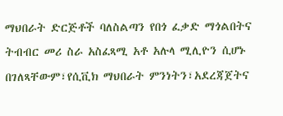ማህበራት ድርጅቶች ባለስልጣን የበጎ ፈቃድ ማጎልበትና ትብብር መሪ ስራ አስፈጻሚ አቶ አሉላ ሚሊዮን ሲሆኑ በገለጻቸውም፣የሲቪክ ማህበራት ምንነትን፣አደረጃጀትና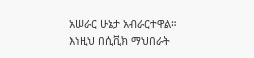አሠራር ሁኔታ አብራርተዋል።
እነዚህ በሲቪክ ማህበራት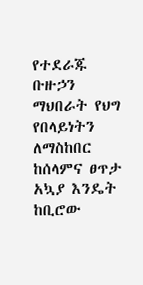የተደራጁ ቡዙኃን ማህበራት የህግ የበላይነትን ለማስከበር ከሰላምና ፀጥታ አኳያ እንዴት ከቢሮው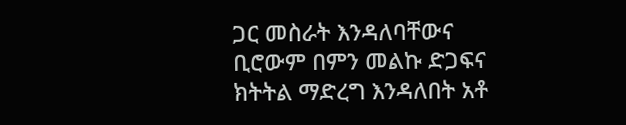ጋር መስራት እንዳለባቸውና ቢሮውም በምን መልኩ ድጋፍና ክትትል ማድረግ እንዳለበት አቶ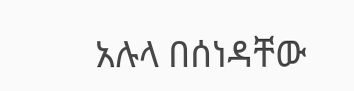አሉላ በሰነዳቸው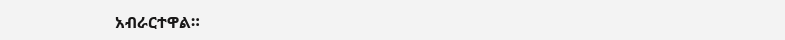አብራርተዋል።